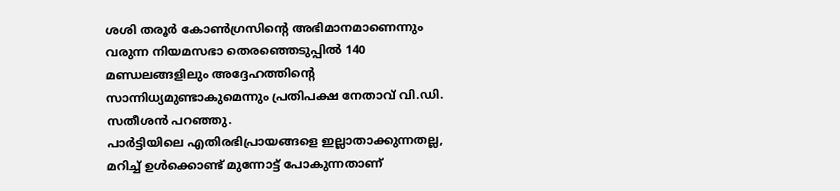ശശി തരൂർ കോൺഗ്രസിന്റെ അഭിമാനമാണെന്നും വരുന്ന നിയമസഭാ തെരഞ്ഞെടുപ്പിൽ 140 മണ്ഡലങ്ങളിലും അദ്ദേഹത്തിന്റെ സാന്നിധ്യമുണ്ടാകുമെന്നും പ്രതിപക്ഷ നേതാവ് വി.ഡി. സതീശൻ പറഞ്ഞു.
പാർട്ടിയിലെ എതിരഭിപ്രായങ്ങളെ ഇല്ലാതാക്കുന്നതല്ല, മറിച്ച് ഉൾക്കൊണ്ട് മുന്നോട്ട് പോകുന്നതാണ്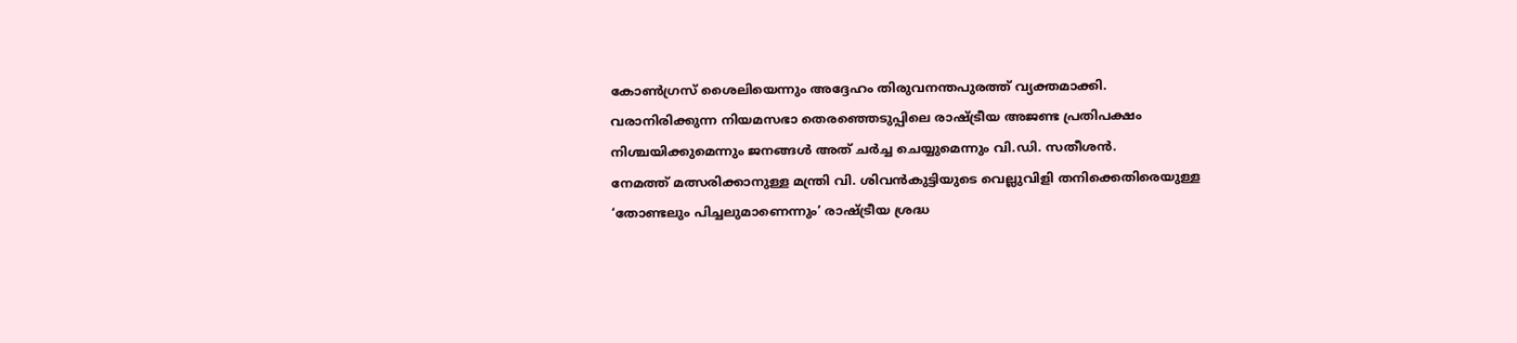കോൺഗ്രസ് ശൈലിയെന്നും അദ്ദേഹം തിരുവനന്തപുരത്ത് വ്യക്തമാക്കി.
വരാനിരിക്കുന്ന നിയമസഭാ തെരഞ്ഞെടുപ്പിലെ രാഷ്ട്രീയ അജണ്ട പ്രതിപക്ഷം നിശ്ചയിക്കുമെന്നും ജനങ്ങൾ അത് ചർച്ച ചെയ്യുമെന്നും വി.ഡി. സതീശൻ.
നേമത്ത് മത്സരിക്കാനുള്ള മന്ത്രി വി. ശിവൻകുട്ടിയുടെ വെല്ലുവിളി തനിക്കെതിരെയുള്ള ‘തോണ്ടലും പിച്ചലുമാണെന്നും’ രാഷ്ട്രീയ ശ്രദ്ധ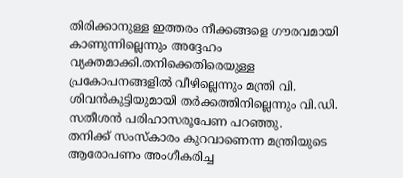തിരിക്കാനുള്ള ഇത്തരം നീക്കങ്ങളെ ഗൗരവമായി കാണുന്നില്ലെന്നും അദ്ദേഹം വ്യക്തമാക്കി.തനിക്കെതിരെയുള്ള പ്രകോപനങ്ങളിൽ വീഴില്ലെന്നും മന്ത്രി വി. ശിവൻകുട്ടിയുമായി തർക്കത്തിനില്ലെന്നും വി.ഡി. സതീശൻ പരിഹാസരൂപേണ പറഞ്ഞു.
തനിക്ക് സംസ്കാരം കുറവാണെന്ന മന്ത്രിയുടെ ആരോപണം അംഗീകരിച്ച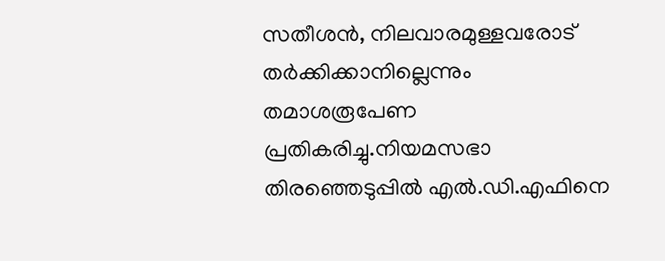സതീശൻ, നിലവാരമുള്ളവരോട് തർക്കിക്കാനില്ലെന്നും തമാശരൂപേണ പ്രതികരിച്ചു.നിയമസഭാ തിരഞ്ഞെടുപ്പിൽ എൽ.ഡി.എഫിനെ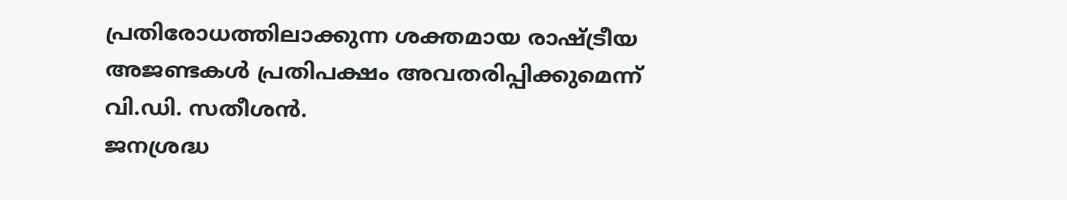പ്രതിരോധത്തിലാക്കുന്ന ശക്തമായ രാഷ്ട്രീയ അജണ്ടകൾ പ്രതിപക്ഷം അവതരിപ്പിക്കുമെന്ന് വി.ഡി. സതീശൻ.
ജനശ്രദ്ധ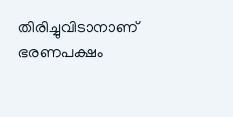തിരിച്ചുവിടാനാണ് ഭരണപക്ഷം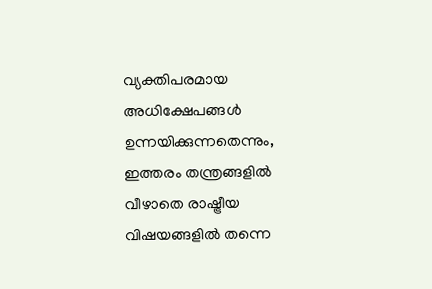വ്യക്തിപരമായ അധിക്ഷേപങ്ങൾ ഉന്നയിക്കുന്നതെന്നും, ഇത്തരം തന്ത്രങ്ങളിൽ വീഴാതെ രാഷ്ട്രീയ വിഷയങ്ങളിൽ തന്നെ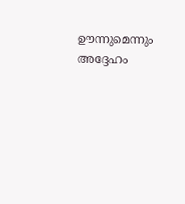ഊന്നുമെന്നും അദ്ദേഹം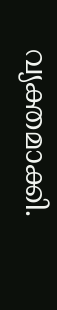വ്യക്തമാക്കി.